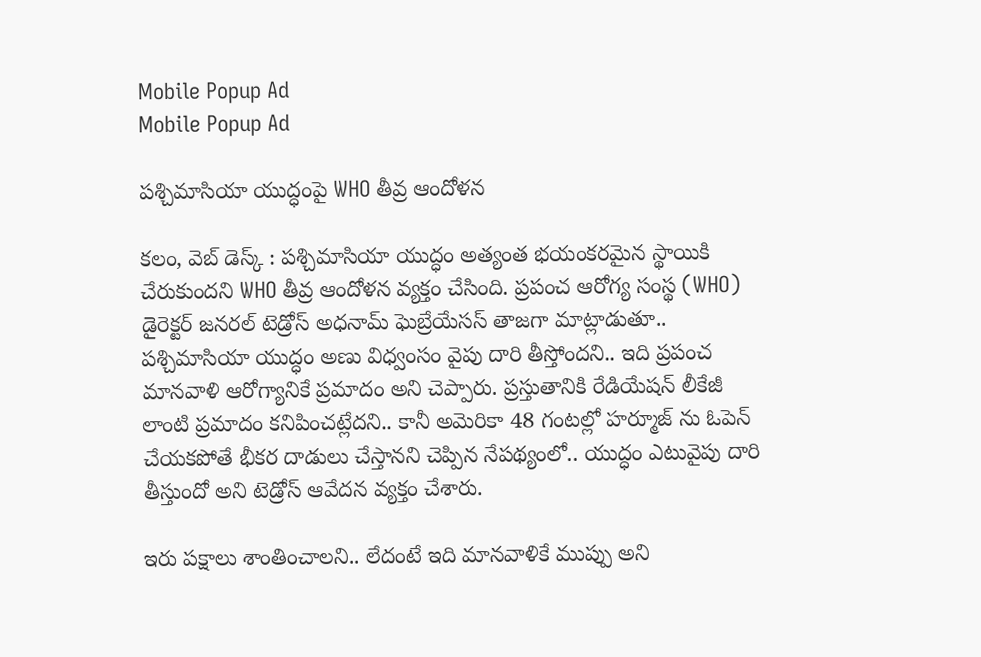Mobile Popup Ad
Mobile Popup Ad

పశ్చిమాసియా యుద్ధంపై WHO తీవ్ర ఆందోళన

కలం, వెబ్ డెస్క్ : పశ్చిమాసియా యుద్ధం అత్యంత భయంకరమైన స్థాయికి చేరుకుందని WHO తీవ్ర ఆందోళన వ్యక్తం చేసింది. ప్రపంచ ఆరోగ్య సంస్థ (WHO) డైరెక్టర్ జనరల్ టెడ్రోస్ అధనామ్ ఘెబ్రేయేసస్ తాజగా మాట్లాడుతూ.. పశ్చిమాసియా యుద్ధం అణు విధ్వంసం వైపు దారి తీస్తోందని.. ఇది ప్రపంచ మానవాళి ఆరోగ్యానికే ప్రమాదం అని చెప్పారు. ప్రస్తుతానికి రేడియేషన్ లీకేజీ లాంటి ప్రమాదం కనిపించట్లేదని.. కానీ అమెరికా 48 గంటల్లో హర్మూజ్ ను ఓపెన్ చేయకపోతే భీకర దాడులు చేస్తానని చెప్పిన నేపథ్యంలో.. యుద్ధం ఎటువైపు దారి తీస్తుందో అని టెడ్రోస్ ఆవేదన వ్యక్తం చేశారు.

ఇరు పక్షాలు శాంతించాలని.. లేదంటే ఇది మానవాళికే ముప్పు అని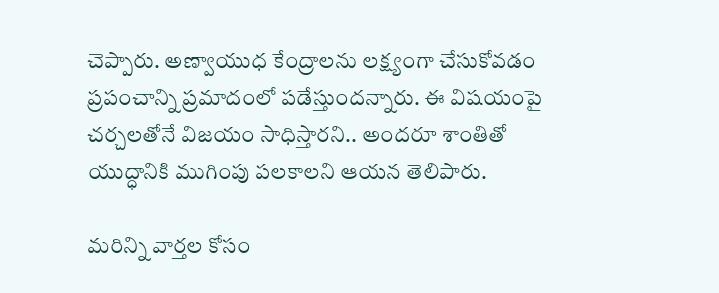చెప్పారు. అణ్వాయుధ కేంద్రాలను లక్ష్యంగా చేసుకోవడం ప్రపంచాన్ని ప్రమాదంలో పడేస్తుందన్నారు. ఈ విషయంపై చర్చలతోనే విజయం సాధిస్తారని.. అందరూ శాంతితో యుద్ధానికి ముగింపు పలకాలని ఆయన తెలిపారు.

మ‌రిన్ని వార్త‌ల కోసం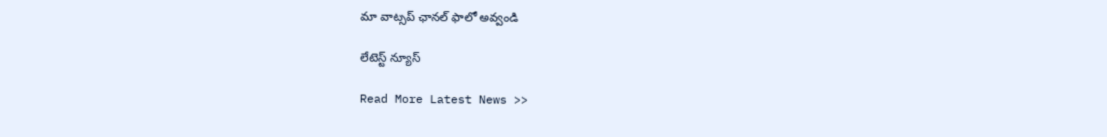మా వాట్స‌ప్ ఛాన‌ల్ ఫాలో అవ్వండి

లేటెస్ట్ న్యూస్‌

Read More Latest News >>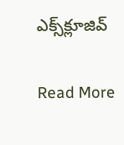ఎక్స్‌క్లూజివ్‌

Read More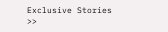Exclusive Stories >>